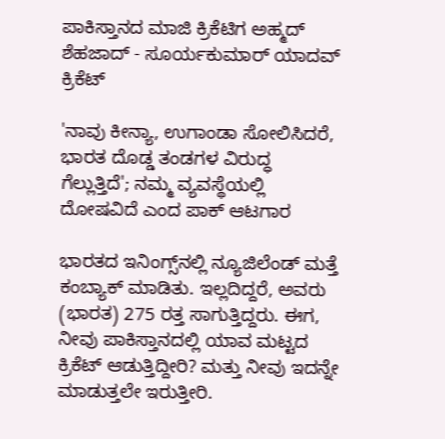ಪಾಕಿಸ್ತಾನದ ಮಾಜಿ ಕ್ರಿಕೆಟಿಗ ಅಹ್ಮದ್ ಶೆಹಜಾದ್ - ಸೂರ್ಯಕುಮಾರ್ ಯಾದವ್
ಕ್ರಿಕೆಟ್

'ನಾವು ಕೀನ್ಯಾ, ಉಗಾಂಡಾ ಸೋಲಿಸಿದರೆ, ಭಾರತ ದೊಡ್ಡ ತಂಡಗಳ ವಿರುದ್ಧ ಗೆಲ್ಲುತ್ತಿದೆ'; ನಮ್ಮ ವ್ಯವಸ್ಥೆಯಲ್ಲಿ ದೋಷವಿದೆ ಎಂದ ಪಾಕ್ ಆಟಗಾರ

ಭಾರತದ ಇನಿಂಗ್ಸ್‌ನಲ್ಲಿ ನ್ಯೂಜಿಲೆಂಡ್ ಮತ್ತೆ ಕಂಬ್ಯಾಕ್ ಮಾಡಿತು. ಇಲ್ಲದಿದ್ದರೆ, ಅವರು (ಭಾರತ) 275 ರತ್ತ ಸಾಗುತ್ತಿದ್ದರು. ಈಗ, ನೀವು ಪಾಕಿಸ್ತಾನದಲ್ಲಿ ಯಾವ ಮಟ್ಟದ ಕ್ರಿಕೆಟ್ ಆಡುತ್ತಿದ್ದೀರಿ? ಮತ್ತು ನೀವು ಇದನ್ನೇ ಮಾಡುತ್ತಲೇ ಇರುತ್ತೀರಿ.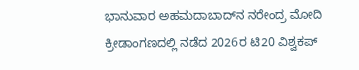ಭಾನುವಾರ ಅಹಮದಾಬಾದ್‌ನ ನರೇಂದ್ರ ಮೋದಿ ಕ್ರೀಡಾಂಗಣದಲ್ಲಿ ನಡೆದ 2026ರ ಟಿ20 ವಿಶ್ವಕಪ್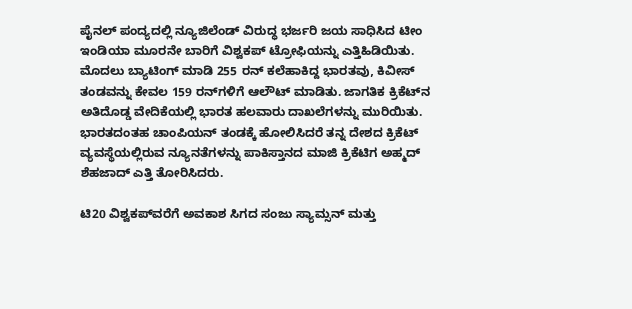ಪೈನಲ್ ಪಂದ್ಯದಲ್ಲಿ ನ್ಯೂಜಿಲೆಂಡ್ ವಿರುದ್ಧ ಭರ್ಜರಿ ಜಯ ಸಾಧಿಸಿದ ಟೀಂ ಇಂಡಿಯಾ ಮೂರನೇ ಬಾರಿಗೆ ವಿಶ್ವಕಪ್ ಟ್ರೋಫಿಯನ್ನು ಎತ್ತಿಹಿಡಿಯಿತು. ಮೊದಲು ಬ್ಯಾಟಿಂಗ್ ಮಾಡಿ 255 ರನ್ ಕಲೆಹಾಕಿದ್ದ ಭಾರತವು, ಕಿವೀಸ್ ತಂಡವನ್ನು ಕೇವಲ 159 ರನ್‌ಗಳಿಗೆ ಆಲೌಟ್ ಮಾಡಿತು. ಜಾಗತಿಕ ಕ್ರಿಕೆಟ್‌ನ ಅತಿದೊಡ್ಡ ವೇದಿಕೆಯಲ್ಲಿ ಭಾರತ ಹಲವಾರು ದಾಖಲೆಗಳನ್ನು ಮುರಿಯಿತು. ಭಾರತದಂತಹ ಚಾಂಪಿಯನ್ ತಂಡಕ್ಕೆ ಹೋಲಿಸಿದರೆ ತನ್ನ ದೇಶದ ಕ್ರಿಕೆಟ್ ವ್ಯವಸ್ಥೆಯಲ್ಲಿರುವ ನ್ಯೂನತೆಗಳನ್ನು ಪಾಕಿಸ್ತಾನದ ಮಾಜಿ ಕ್ರಿಕೆಟಿಗ ಅಹ್ಮದ್ ಶೆಹಜಾದ್ ಎತ್ತಿ ತೋರಿಸಿದರು.

ಟಿ20 ವಿಶ್ವಕಪ್‌ವರೆಗೆ ಅವಕಾಶ ಸಿಗದ ಸಂಜು ಸ್ಯಾಮ್ಸನ್ ಮತ್ತು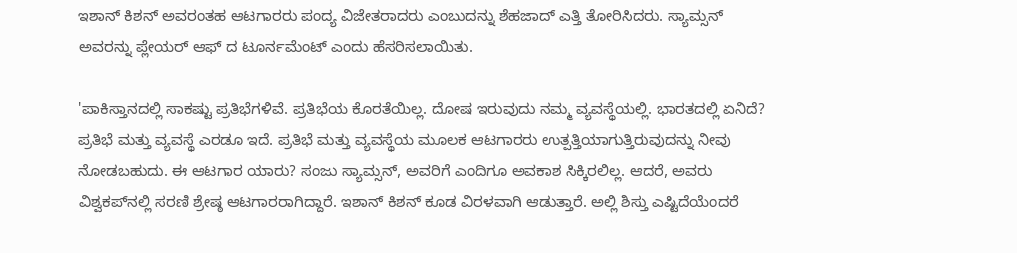ಇಶಾನ್ ಕಿಶನ್ ಅವರಂತಹ ಆಟಗಾರರು ಪಂದ್ಯ ವಿಜೇತರಾದರು ಎಂಬುದನ್ನು ಶೆಹಜಾದ್ ಎತ್ತಿ ತೋರಿಸಿದರು. ಸ್ಯಾಮ್ಸನ್ ಅವರನ್ನು ಪ್ಲೇಯರ್ ಆಫ್ ದ ಟೂರ್ನಮೆಂಟ್‌ ಎಂದು ಹೆಸರಿಸಲಾಯಿತು.

'ಪಾಕಿಸ್ತಾನದಲ್ಲಿ ಸಾಕಷ್ಟು ಪ್ರತಿಭೆಗಳಿವೆ. ಪ್ರತಿಭೆಯ ಕೊರತೆಯಿಲ್ಲ. ದೋಷ ಇರುವುದು ನಮ್ಮ ವ್ಯವಸ್ಥೆಯಲ್ಲಿ. ಭಾರತದಲ್ಲಿ ಏನಿದೆ? ಪ್ರತಿಭೆ ಮತ್ತು ವ್ಯವಸ್ಥೆ ಎರಡೂ ಇದೆ. ಪ್ರತಿಭೆ ಮತ್ತು ವ್ಯವಸ್ಥೆಯ ಮೂಲಕ ಆಟಗಾರರು ಉತ್ಪತ್ತಿಯಾಗುತ್ತಿರುವುದನ್ನು ನೀವು ನೋಡಬಹುದು. ಈ ಆಟಗಾರ ಯಾರು? ಸಂಜು ಸ್ಯಾಮ್ಸನ್, ಅವರಿಗೆ ಎಂದಿಗೂ ಅವಕಾಶ ಸಿಕ್ಕಿರಲಿಲ್ಲ. ಆದರೆ, ಅವರು ವಿಶ್ವಕಪ್‌ನಲ್ಲಿ ಸರಣಿ ಶ್ರೇಷ್ಠ ಆಟಗಾರರಾಗಿದ್ದಾರೆ. ಇಶಾನ್ ಕಿಶನ್ ಕೂಡ ವಿರಳವಾಗಿ ಆಡುತ್ತಾರೆ. ಅಲ್ಲಿ ಶಿಸ್ತು ಎಷ್ಟಿದೆಯೆಂದರೆ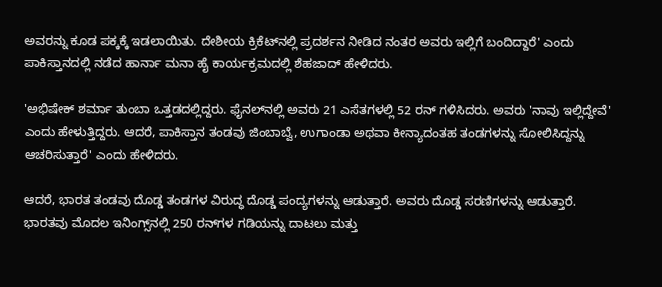ಅವರನ್ನು ಕೂಡ ಪಕ್ಕಕ್ಕೆ ಇಡಲಾಯಿತು. ದೇಶೀಯ ಕ್ರಿಕೆಟ್‌ನಲ್ಲಿ ಪ್ರದರ್ಶನ ನೀಡಿದ ನಂತರ ಅವರು ಇಲ್ಲಿಗೆ ಬಂದಿದ್ದಾರೆ' ಎಂದು ಪಾಕಿಸ್ತಾನದಲ್ಲಿ ನಡೆದ ಹಾರ್ನಾ ಮನಾ ಹೈ ಕಾರ್ಯಕ್ರಮದಲ್ಲಿ ಶೆಹಜಾದ್ ಹೇಳಿದರು.

'ಅಭಿಷೇಕ್ ಶರ್ಮಾ ತುಂಬಾ ಒತ್ತಡದಲ್ಲಿದ್ದರು. ಫೈನಲ್‌ನಲ್ಲಿ ಅವರು 21 ಎಸೆತಗಳಲ್ಲಿ 52 ರನ್ ಗಳಿಸಿದರು. ಅವರು 'ನಾವು ಇಲ್ಲಿದ್ದೇವೆ' ಎಂದು ಹೇಳುತ್ತಿದ್ದರು. ಆದರೆ, ಪಾಕಿಸ್ತಾನ ತಂಡವು ಜಿಂಬಾಬ್ವೆ, ಉಗಾಂಡಾ ಅಥವಾ ಕೀನ್ಯಾದಂತಹ ತಂಡಗಳನ್ನು ಸೋಲಿಸಿದ್ದನ್ನು ಆಚರಿಸುತ್ತಾರೆ' ಎಂದು ಹೇಳಿದರು.

ಆದರೆ, ಭಾರತ ತಂಡವು ದೊಡ್ಡ ತಂಡಗಳ ವಿರುದ್ಧ ದೊಡ್ಡ ಪಂದ್ಯಗಳನ್ನು ಆಡುತ್ತಾರೆ. ಅವರು ದೊಡ್ಡ ಸರಣಿಗಳನ್ನು ಆಡುತ್ತಾರೆ. ಭಾರತವು ಮೊದಲ ಇನಿಂಗ್ಸ್‌ನಲ್ಲಿ 250 ರನ್‌ಗಳ ಗಡಿಯನ್ನು ದಾಟಲು ಮತ್ತು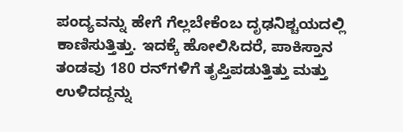ಪಂದ್ಯವನ್ನು ಹೇಗೆ ಗೆಲ್ಲಬೇಕೆಂಬ ದೃಢನಿಶ್ಚಯದಲ್ಲಿ ಕಾಣಿಸುತ್ತಿತ್ತು. ಇದಕ್ಕೆ ಹೋಲಿಸಿದರೆ, ಪಾಕಿಸ್ತಾನ ತಂಡವು 180 ರನ್‌ಗಳಿಗೆ ತೃಪ್ತಿಪಡುತ್ತಿತ್ತು ಮತ್ತು ಉಳಿದದ್ದನ್ನು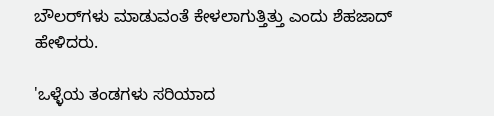ಬೌಲರ್‌ಗಳು ಮಾಡುವಂತೆ ಕೇಳಲಾಗುತ್ತಿತ್ತು ಎಂದು ಶೆಹಜಾದ್ ಹೇಳಿದರು.

'ಒಳ್ಳೆಯ ತಂಡಗಳು ಸರಿಯಾದ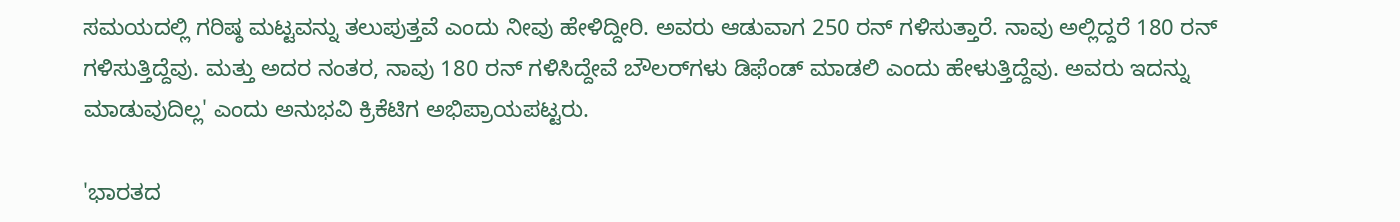ಸಮಯದಲ್ಲಿ ಗರಿಷ್ಠ ಮಟ್ಟವನ್ನು ತಲುಪುತ್ತವೆ ಎಂದು ನೀವು ಹೇಳಿದ್ದೀರಿ. ಅವರು ಆಡುವಾಗ 250 ರನ್ ಗಳಿಸುತ್ತಾರೆ. ನಾವು ಅಲ್ಲಿದ್ದರೆ 180 ರನ್ ಗಳಿಸುತ್ತಿದ್ದೆವು. ಮತ್ತು ಅದರ ನಂತರ, ನಾವು 180 ರನ್ ಗಳಿಸಿದ್ದೇವೆ ಬೌಲರ್‌ಗಳು ಡಿಫೆಂಡ್ ಮಾಡಲಿ ಎಂದು ಹೇಳುತ್ತಿದ್ದೆವು. ಅವರು ಇದನ್ನು ಮಾಡುವುದಿಲ್ಲ' ಎಂದು ಅನುಭವಿ ಕ್ರಿಕೆಟಿಗ ಅಭಿಪ್ರಾಯಪಟ್ಟರು.

'ಭಾರತದ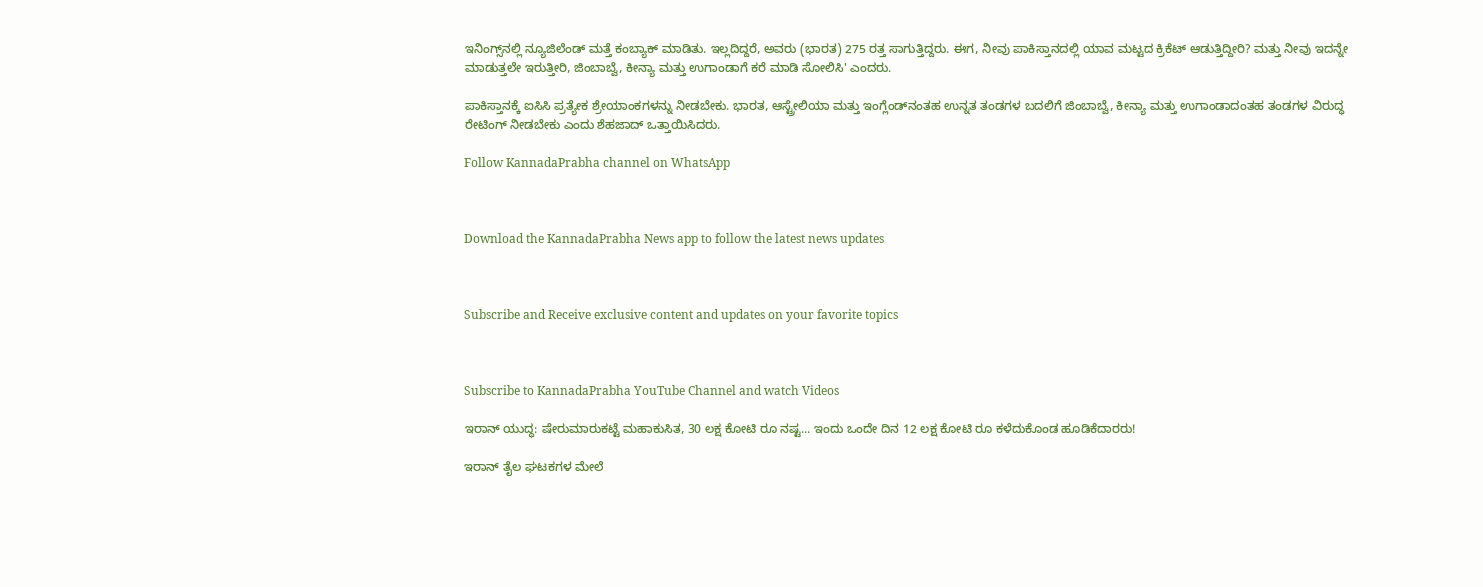ಇನಿಂಗ್ಸ್‌ನಲ್ಲಿ ನ್ಯೂಜಿಲೆಂಡ್ ಮತ್ತೆ ಕಂಬ್ಯಾಕ್ ಮಾಡಿತು. ಇಲ್ಲದಿದ್ದರೆ, ಅವರು (ಭಾರತ) 275 ರತ್ತ ಸಾಗುತ್ತಿದ್ದರು. ಈಗ, ನೀವು ಪಾಕಿಸ್ತಾನದಲ್ಲಿ ಯಾವ ಮಟ್ಟದ ಕ್ರಿಕೆಟ್ ಆಡುತ್ತಿದ್ದೀರಿ? ಮತ್ತು ನೀವು ಇದನ್ನೇ ಮಾಡುತ್ತಲೇ ಇರುತ್ತೀರಿ, ಜಿಂಬಾಬ್ವೆ, ಕೀನ್ಯಾ ಮತ್ತು ಉಗಾಂಡಾಗೆ ಕರೆ ಮಾಡಿ ಸೋಲಿಸಿ' ಎಂದರು.

ಪಾಕಿಸ್ತಾನಕ್ಕೆ ಐಸಿಸಿ ಪ್ರತ್ಯೇಕ ಶ್ರೇಯಾಂಕಗಳನ್ನು ನೀಡಬೇಕು. ಭಾರತ, ಆಸ್ಟ್ರೇಲಿಯಾ ಮತ್ತು ಇಂಗ್ಲೆಂಡ್‌ನಂತಹ ಉನ್ನತ ತಂಡಗಳ ಬದಲಿಗೆ ಜಿಂಬಾಬ್ವೆ, ಕೀನ್ಯಾ ಮತ್ತು ಉಗಾಂಡಾದಂತಹ ತಂಡಗಳ ವಿರುದ್ಧ ರೇಟಿಂಗ್ ನೀಡಬೇಕು ಎಂದು ಶೆಹಜಾದ್ ಒತ್ತಾಯಿಸಿದರು.

Follow KannadaPrabha channel on WhatsApp



Download the KannadaPrabha News app to follow the latest news updates



Subscribe and Receive exclusive content and updates on your favorite topics



Subscribe to KannadaPrabha YouTube Channel and watch Videos

ಇರಾನ್ ಯುದ್ಧ: ಷೇರುಮಾರುಕಟ್ಟೆ ಮಹಾಕುಸಿತ, 30 ಲಕ್ಷ ಕೋಟಿ ರೂ ನಷ್ಟ... ಇಂದು ಒಂದೇ ದಿನ 12 ಲಕ್ಷ ಕೋಟಿ ರೂ ಕಳೆದುಕೊಂಡ ಹೂಡಿಕೆದಾರರು!

ಇರಾನ್ ತೈಲ ಘಟಕಗಳ ಮೇಲೆ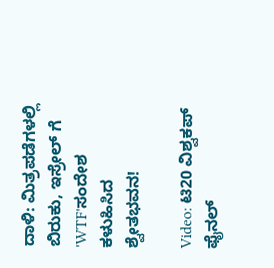ದಾಳಿ: ಮಿತ್ರಪಡೆಗಳಲ್ಲಿ ಬಿರುಕು, ಇಸ್ರೇಲ್ ಗೆ 'WTF'ಸಂದೇಶ ಕಳುಹಿಸಿದ ಶ್ವೇತಭವನ!

Video: ಟಿ20 ವಿಶ್ವಕಪ್ ಫೈನಲ್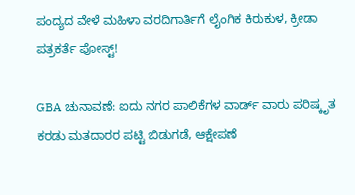ಪಂದ್ಯದ ವೇಳೆ ಮಹಿಳಾ ವರದಿಗಾರ್ತಿಗೆ ಲೈಂಗಿಕ ಕಿರುಕುಳ, ಕ್ರೀಡಾ ಪತ್ರಕರ್ತೆ ಪೋಸ್ಟ್!

GBA ಚುನಾವಣೆ: ಐದು ನಗರ ಪಾಲಿಕೆಗಳ ವಾರ್ಡ್ ವಾರು ಪರಿಷ್ಕೃತ ಕರಡು ಮತದಾರರ ಪಟ್ಟಿ ಬಿಡುಗಡೆ, ಆಕ್ಷೇಪಣೆ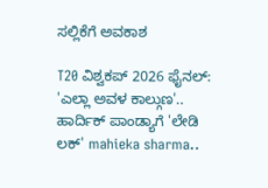ಸಲ್ಲಿಕೆಗೆ ಅವಕಾಶ

T20 ವಿಶ್ವಕಪ್ 2026 ಫೈನಲ್: 'ಎಲ್ಲಾ ಅವಳ ಕಾಲ್ಗುಣ'.. ಹಾರ್ದಿಕ್ ಪಾಂಡ್ಯಾಗೆ 'ಲೇಡಿ ಲಕ್' mahieka sharma..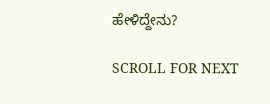ಹೇಳಿದ್ದೇನು?

SCROLL FOR NEXT